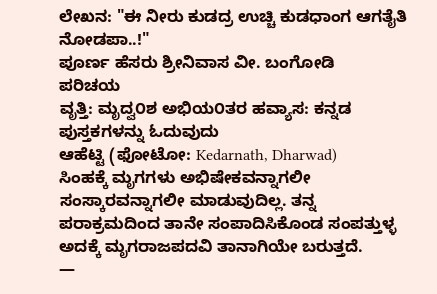ಲೇಖನ: "ಈ ನೀರು ಕುಡದ್ರ ಉಚ್ಚಿ ಕುಡಧಾಂಗ ಆಗತೈತಿ ನೋಡಪಾ..!"
ಪೂರ್ಣ ಹೆಸರು ಶ್ರೀನಿವಾಸ ವೀ. ಬಂಗೋಡಿ
ಪರಿಚಯ
ವೃತ್ತಿ: ಮೃದ್ವ೦ಶ ಅಭಿಯ೦ತರ ಹವ್ಯಾಸ: ಕನ್ನಡ ಪುಸ್ತಕಗಳನ್ನು ಓದುವುದು
ಆಹೆಟ್ಟಿ (ಫೋಟೋ: Kedarnath, Dharwad)
ಸಿಂಹಕ್ಕೆ ಮೃಗಗಳು ಅಭಿಷೇಕವನ್ನಾಗಲೀ ಸಂಸ್ಕಾರವನ್ನಾಗಲೀ ಮಾಡುವುದಿಲ್ಲ. ತನ್ನ ಪರಾಕ್ರಮದಿಂದ ತಾನೇ ಸಂಪಾದಿಸಿಕೊಂಡ ಸಂಪತ್ತುಳ್ಳ ಅದಕ್ಕೆ ಮೃಗರಾಜಪದವಿ ತಾನಾಗಿಯೇ ಬರುತ್ತದೆ.
—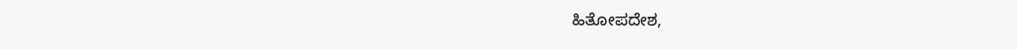ಹಿತೋಪದೇಶ,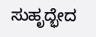ಸುಹೃದ್ಭೇದ